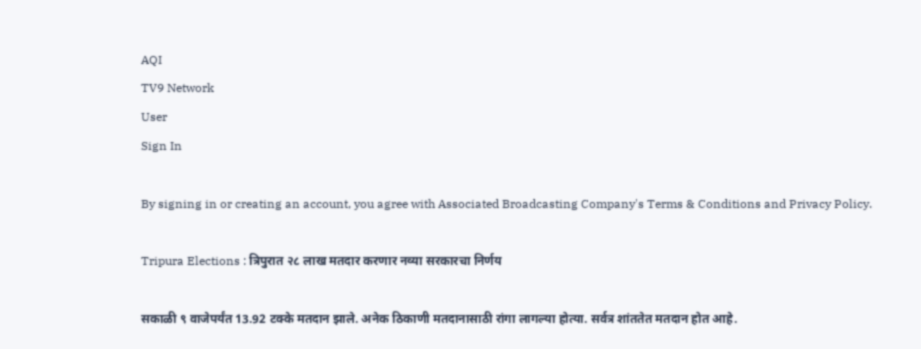AQI
TV9 Network
User
Sign In

By signing in or creating an account, you agree with Associated Broadcasting Company's Terms & Conditions and Privacy Policy.

Tripura Elections : त्रिपुरात २८ लाख मतदार करणार नव्या सरकारचा निर्णय

सकाळी ९ वाजेपर्यंत 13.92 टक्के मतदान झाले. अनेक ठिकाणी मतदानासाठी रांगा लागल्या होत्या. सर्वत्र शांततेत मतदान होत आहे.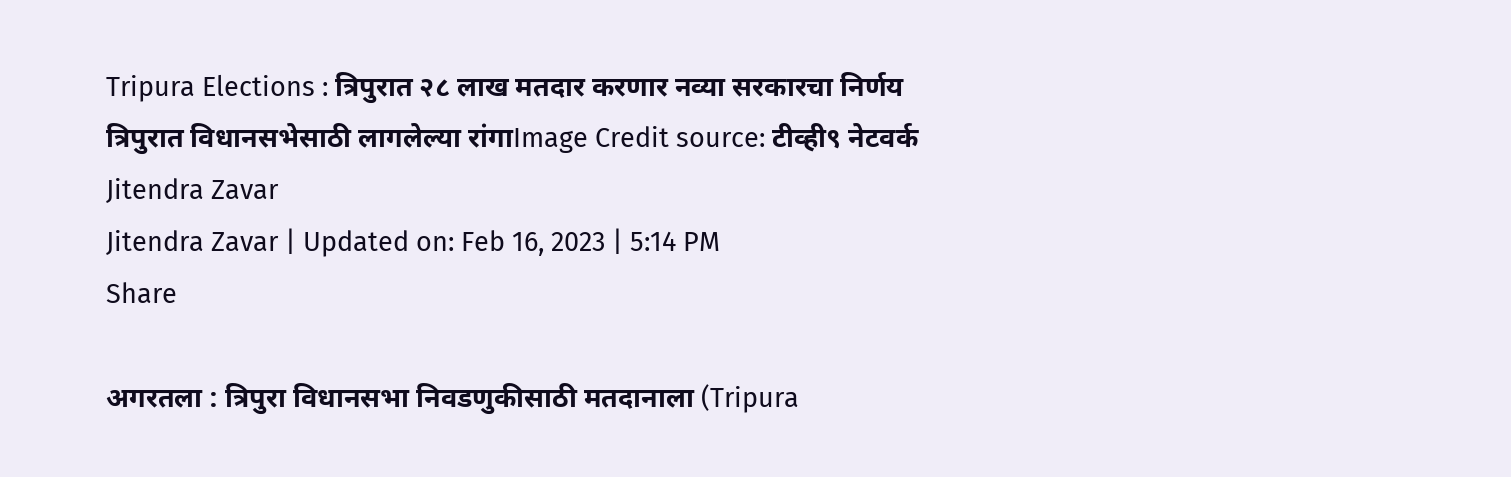Tripura Elections : त्रिपुरात २८ लाख मतदार करणार नव्या सरकारचा निर्णय
त्रिपुरात विधानसभेसाठी लागलेल्या रांगाImage Credit source: टीव्ही९ नेटवर्क
Jitendra Zavar
Jitendra Zavar | Updated on: Feb 16, 2023 | 5:14 PM
Share

अगरतला : त्रिपुरा विधानसभा निवडणुकीसाठी मतदानाला (Tripura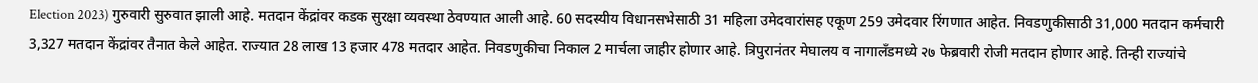Election 2023) गुरुवारी सुरुवात झाली आहे. मतदान केंद्रांवर कडक सुरक्षा व्यवस्था ठेवण्यात आली आहे. 60 सदस्यीय विधानसभेसाठी 31 महिला उमेदवारांसह एकूण 259 उमेदवार रिंगणात आहेत. निवडणुकीसाठी 31,000 मतदान कर्मचारी 3,327 मतदान केंद्रांवर तैनात केले आहेत. राज्यात 28 लाख 13 हजार 478 मतदार आहेत. निवडणुकीचा निकाल 2 मार्चला जाहीर होणार आहे. त्रिपुरानंतर मेघालय व नागालँडमध्ये २७ फेब्रवारी रोजी मतदान होणार आहे. तिन्ही राज्यांचे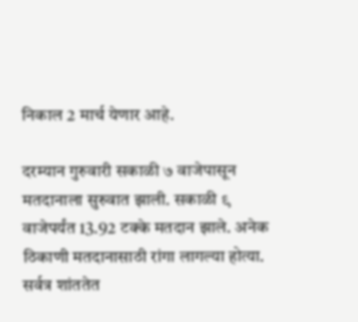निकाल 2 मार्च येणार आहे.

दरम्यान गुरुवारी सकाळी ७ वाजेपासून मतदानाला सुरुवात झाली. सकाळी ९ वाजेपर्यंत 13.92 टक्के मतदान झाले. अनेक ठिकाणी मतदानासाठी रांगा लागल्या होत्या. सर्वत्र शांततेत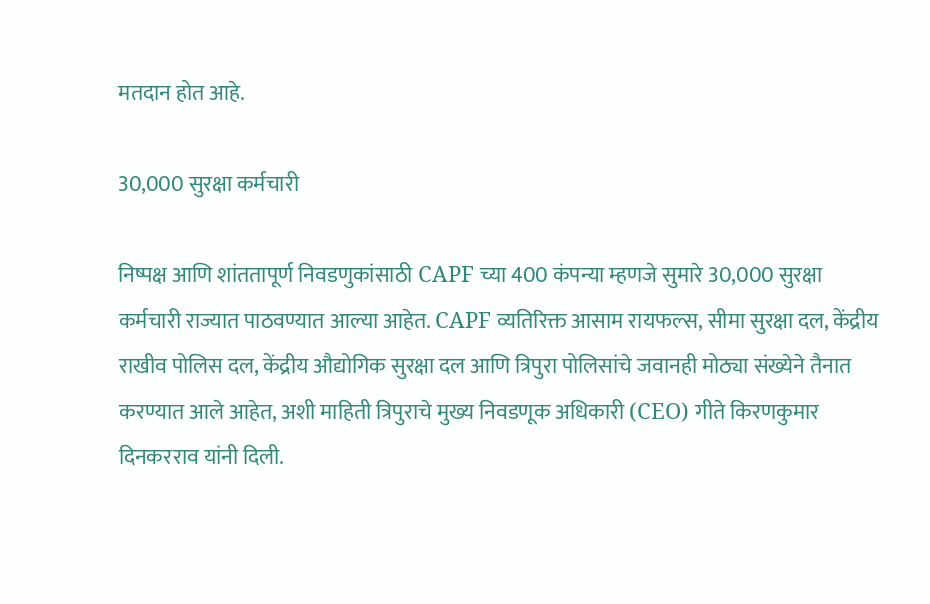मतदान होत आहे.

30,000 सुरक्षा कर्मचारी

निष्पक्ष आणि शांततापूर्ण निवडणुकांसाठी CAPF च्या 400 कंपन्या म्हणजे सुमारे 30,000 सुरक्षा कर्मचारी राज्यात पाठवण्यात आल्या आहेत. CAPF व्यतिरिक्त आसाम रायफल्स, सीमा सुरक्षा दल, केंद्रीय राखीव पोलिस दल, केंद्रीय औद्योगिक सुरक्षा दल आणि त्रिपुरा पोलिसांचे जवानही मोठ्या संख्येने तैनात करण्यात आले आहेत, अशी माहिती त्रिपुराचे मुख्य निवडणूक अधिकारी (CEO) गीते किरणकुमार दिनकरराव यांनी दिली.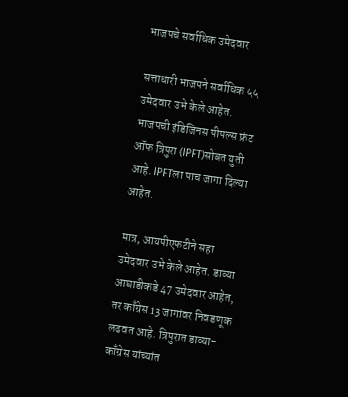भाजपचे सर्वाधिक उमेदवार

सत्ताधारी भाजपने सर्वाधिक ५५ उमेदवार उभे केले आहेत. भाजपची इंडिजिनस पीपल्स फ्रंट ऑफ त्रिपुरा (IPFT)सोबत युती आहे. IPFTला पाच जागा दिल्या आहेत.

मात्र, आयपीएफटीने सहा उमेदवार उभे केले आहेत. डाव्या आघाडीकडे 47 उमेदवार आहेत, तर काँग्रेस 13 जागांवर निवडणूक लढवत आहे. त्रिपुरात डाव्या-काँग्रेस यांच्यांत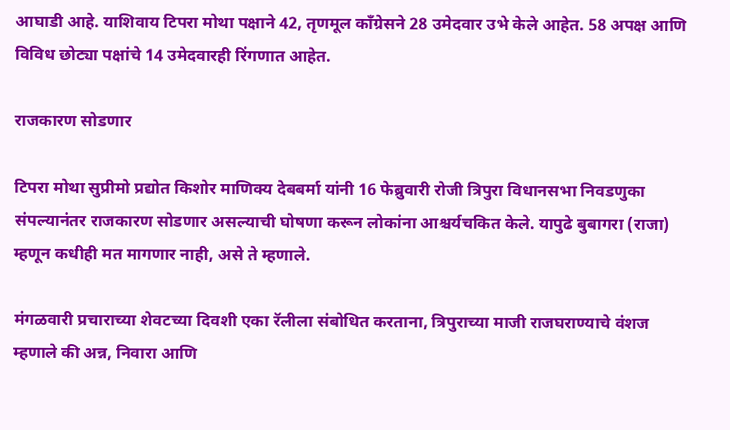आघाडी आहे. याशिवाय टिपरा मोथा पक्षाने 42, तृणमूल काँग्रेसने 28 उमेदवार उभे केले आहेत. 58 अपक्ष आणि विविध छोट्या पक्षांचे 14 उमेदवारही रिंगणात आहेत.

राजकारण सोडणार

टिपरा मोथा सुप्रीमो प्रद्योत किशोर माणिक्य देबबर्मा यांनी 16 फेब्रुवारी रोजी त्रिपुरा विधानसभा निवडणुका संपल्यानंतर राजकारण सोडणार असल्याची घोषणा करून लोकांना आश्चर्यचकित केले. यापुढे बुबागरा (राजा) म्हणून कधीही मत मागणार नाही, असे ते म्हणाले.

मंगळवारी प्रचाराच्या शेवटच्या दिवशी एका रॅलीला संबोधित करताना, त्रिपुराच्या माजी राजघराण्याचे वंशज म्हणाले की अन्न, निवारा आणि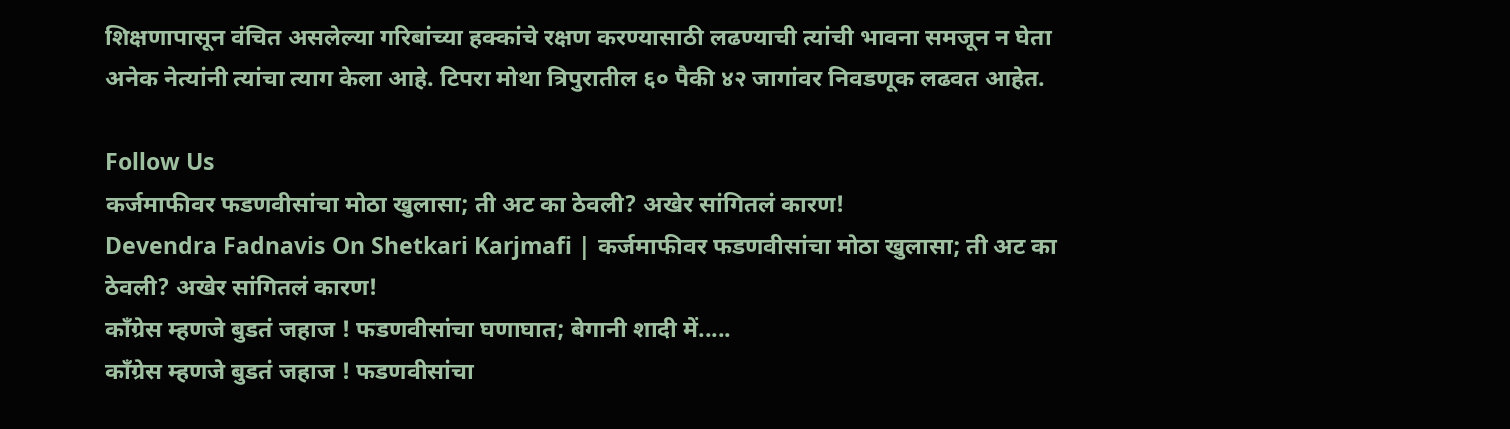शिक्षणापासून वंचित असलेल्या गरिबांच्या हक्कांचे रक्षण करण्यासाठी लढण्याची त्यांची भावना समजून न घेता अनेक नेत्यांनी त्यांचा त्याग केला आहे. टिपरा मोथा त्रिपुरातील ६० पैकी ४२ जागांवर निवडणूक लढवत आहेत.

Follow Us
कर्जमाफीवर फडणवीसांचा मोठा खुलासा; ती अट का ठेवली? अखेर सांगितलं कारण!
Devendra Fadnavis On Shetkari Karjmafi | कर्जमाफीवर फडणवीसांचा मोठा खुलासा; ती अट का ठेवली? अखेर सांगितलं कारण!
काँग्रेस म्हणजे बुडतं जहाज ! फडणवीसांचा घणाघात; बेगानी शादी में.....
काँग्रेस म्हणजे बुडतं जहाज ! फडणवीसांचा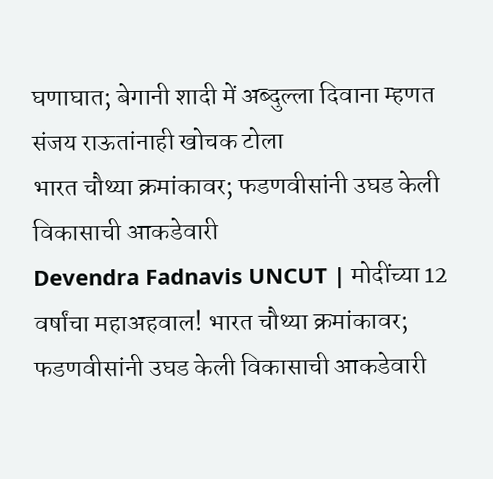घणाघात; बेगानी शादी में अब्दुल्ला दिवाना म्हणत संजय राऊतांनाही खोचक टोला
भारत चौथ्या क्रमांकावर; फडणवीसांनी उघड केली विकासाची आकडेवारी
Devendra Fadnavis UNCUT | मोदींच्या 12 वर्षांचा महाअहवाल! भारत चौथ्या क्रमांकावर; फडणवीसांनी उघड केली विकासाची आकडेवारी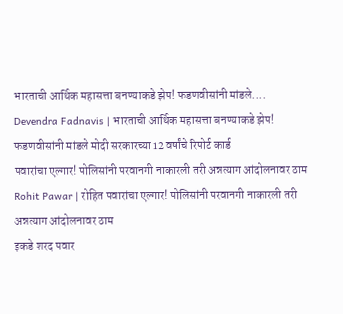भारताची आर्थिक महासत्ता बनण्याकडे झेप! फडणवीसांनी मांडले....
Devendra Fadnavis | भारताची आर्थिक महासत्ता बनण्याकडे झेप! फडणवीसांनी मांडले मोदी सरकारच्या 12 वर्षांचे रिपोर्ट कार्ड
पवारांचा एल्गार! पोलिसांनी परवानगी नाकारली तरी अन्नत्याग आंदोलनावर ठाम
Rohit Pawar | रोहित पवारांचा एल्गार! पोलिसांनी परवानगी नाकारली तरी अन्नत्याग आंदोलनावर ठाम
इकडे शरद पवार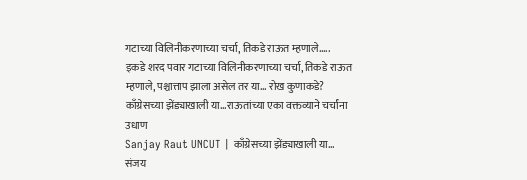गटाच्या विलिनीकरणाच्या चर्चा, तिकडे राऊत म्हणाले.....
इकडे शरद पवार गटाच्या विलिनीकरणाच्या चर्चा, तिकडे राऊत म्हणाले, पश्चात्ताप झाला असेल तर या... रोख कुणाकडे?
काँग्रेसच्या झेंड्याखाली या...राऊतांच्या एका वक्तव्याने चर्चांना उधाण
Sanjay Raut UNCUT | काँग्रेसच्या झेंड्याखाली या... संजय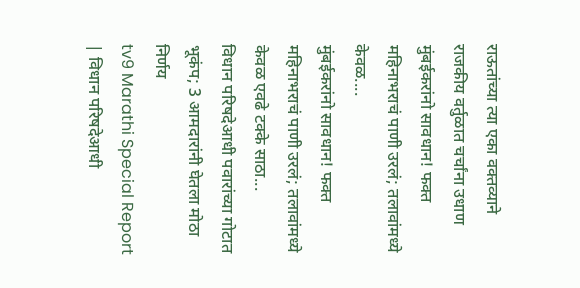राऊतांच्या त्या एका वक्तव्याने राजकीय वर्तुळात चर्चांना उधाण
मुंबईकरांनो सावधान! फक्त महिनाभराचं पाणी उरलं; तलावांमध्ये केवळ....
मुंबईकरांनो सावधान! फक्त महिनाभराचं पाणी उरलं; तलावांमध्ये केवळ एवढे टक्के साठा...
विधान परिषदेआधी पवारांच्या गोटात भूकंप; 3 आमदारांनी घेतला मोठा निर्णय
tv9 Marathi Special Report | विधान परिषदेआधी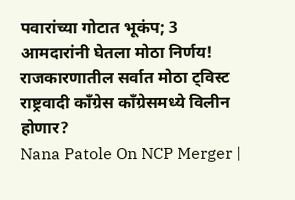पवारांच्या गोटात भूकंप; 3 आमदारांनी घेतला मोठा निर्णय! राजकारणातील सर्वात मोठा ट्विस्ट
राष्ट्रवादी काँग्रेस काँग्रेसमध्ये विलीन होणार?
Nana Patole On NCP Merger |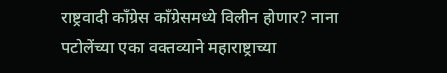राष्ट्रवादी काँग्रेस काँग्रेसमध्ये विलीन होणार? नाना पटोलेंच्या एका वक्तव्याने महाराष्ट्राच्या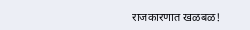राजकारणात खळबळ!